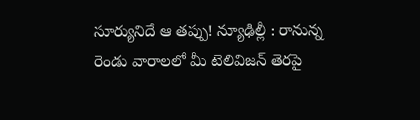సూర్యునిదే ఆ తప్పు! న్యూఢిల్లీ : రానున్న రెండు వారాలలో మీ టెలివిజన్ తెరపై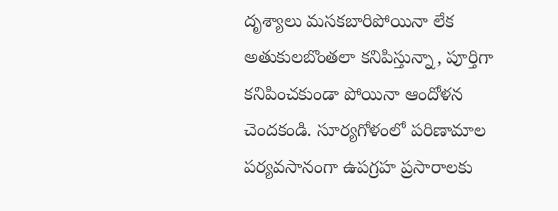దృశ్యాలు మసకబారిపోయినా లేక అతుకులబొంతలా కనిపిస్తున్నా, పూర్తిగా కనిపించకుండా పోయినా ఆందోళన చెందకండి. సూర్యగోళంలో పరిణామాల పర్యవసానంగా ఉపగ్రహ ప్రసారాలకు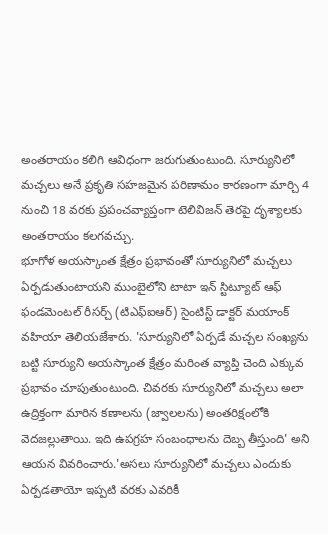అంతరాయం కలిగి ఆవిధంగా జరుగుతుంటుంది. సూర్యునిలో మచ్చలు అనే ప్రకృతి సహజమైన పరిణామం కారణంగా మార్చి 4 నుంచి 18 వరకు ప్రపంచవ్యాప్తంగా టెలివిజన్ తెరపై దృశ్యాలకు అంతరాయం కలగవచ్చు.
భూగోళ అయస్కాంత క్షేత్రం ప్రభావంతో సూర్యునిలో మచ్చలు ఏర్పడుతుంటాయని ముంబైలోని టాటా ఇన్ స్టిట్యూట్ ఆఫ్ ఫండమెంటల్ రీసర్చ్ (టిఎఫ్ఐఆర్) సైంటిస్ట్ డాక్టర్ మయాంక్ వహియా తెలియజేశారు. 'సూర్యునిలో ఏర్పడే మచ్చల సంఖ్యను బట్టి సూర్యుని అయస్కాంత క్షేత్రం మరింత వ్యాప్తి చెంది ఎక్కువ ప్రభావం చూపుతుంటుంది. చివరకు సూర్యునిలో మచ్చలు అలా ఉద్రిక్తంగా మారిన కణాలను (జ్వాలలను) అంతరిక్షంలోకి వెదజల్లుతాయి. ఇది ఉపగ్రహ సంబంధాలను దెబ్బ తీస్తుంది' అని ఆయన వివరించారు.'అసలు సూర్యునిలో మచ్చలు ఎందుకు ఏర్పడతాయో ఇప్పటి వరకు ఎవరికీ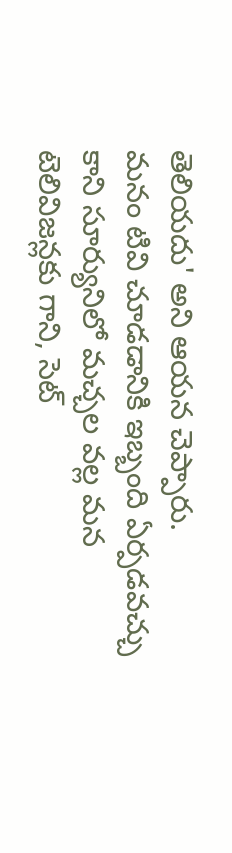తెలియదు' అని ఆయన చెప్పారు.
మనం టివి చూడడానికి ఇబ్బంది ఏర్పడవచ్చు కాని సూర్యునిలో మచ్చల వల్ల మన టెలివిజన్లకు గాని, సెట్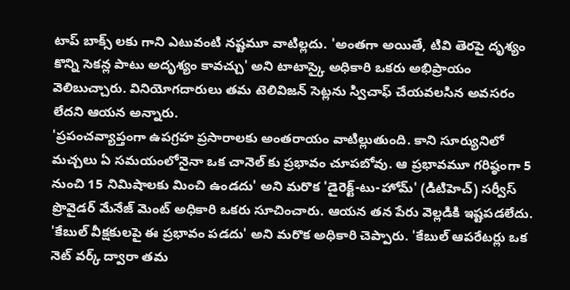టాప్ బాక్స్ లకు గాని ఎటువంటి నష్టమూ వాటిల్లదు. 'అంతగా అయితే, టివి తెరపై దృశ్యం కొన్ని సెకన్ల పాటు అదృశ్యం కావచ్చు' అని టాటాస్కై అధికారి ఒకరు అభిప్రాయం వెలిబుచ్చారు. వినియోగదారులు తమ టెలివిజన్ సెట్లను స్విచాఫ్ చేయవలసిన అవసరం లేదని ఆయన అన్నారు.
'ప్రపంచవ్యాప్తంగా ఉపగ్రహ ప్రసారాలకు అంతరాయం వాటిల్లుతుంది. కాని సూర్యునిలో మచ్చలు ఏ సమయంలోనైనా ఒక చానెల్ కు ప్రభావం చూపబోవు. ఆ ప్రభావమూ గరిష్ఠంగా 5 నుంచి 15 నిమిషాలకు మించి ఉండదు' అని మరొక 'డైరెక్ట్-టు-హోమ్' (డిటిహెచ్) సర్వీస్ ప్రొవైడర్ మేనేజ్ మెంట్ అధికారి ఒకరు సూచించారు. ఆయన తన పేరు వెల్లడికి ఇష్టపడలేదు. 'కేబుల్ వీక్షకులపై ఈ ప్రభావం పడదు' అని మరొక అధికారి చెప్పారు. 'కేబుల్ ఆపరేటర్లు ఒక నెట్ వర్క్ ద్వారా తమ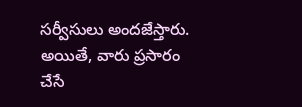సర్వీసులు అందజేస్తారు. అయితే, వారు ప్రసారం చేసే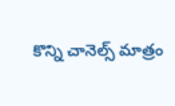కొన్ని చానెల్స్ మాత్రం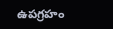ఉపగ్రహం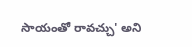సాయంతో రావచ్చు' అని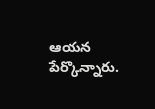ఆయన పేర్కొన్నారు.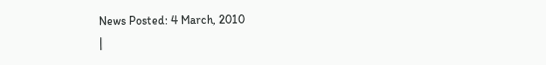News Posted: 4 March, 2010
|